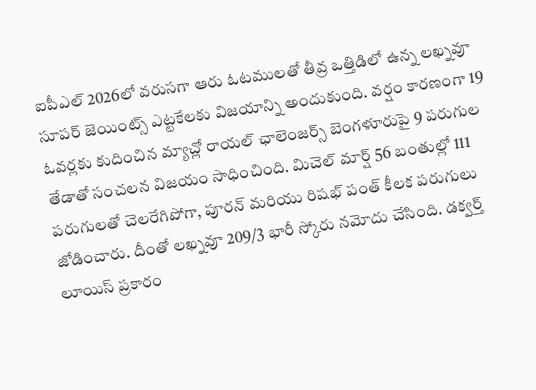ఐపీఎల్ 2026లో వరుసగా ఆరు ఓటములతో తీవ్ర ఒత్తిడిలో ఉన్న లఖ్నవూ సూపర్ జెయింట్స్ ఎట్టకేలకు విజయాన్ని అందుకుంది. వర్షం కారణంగా 19 ఓవర్లకు కుదించిన మ్యాచ్లో రాయల్ ఛాలెంజర్స్ బెంగళూరుపై 9 పరుగుల తేడాతో సంచలన విజయం సాధించింది. మిచెల్ మార్ష్ 56 బంతుల్లో 111 పరుగులతో చెలరేగిపోగా, పూరన్ మరియు రిషభ్ పంత్ కీలక పరుగులు జోడించారు. దీంతో లఖ్నవూ 209/3 భారీ స్కోరు నమోదు చేసింది. డక్వర్త్ లూయిస్ ప్రకారం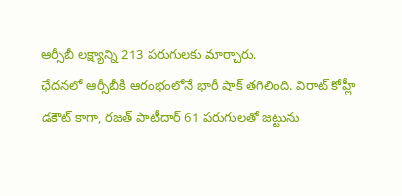ఆర్సీబీ లక్ష్యాన్ని 213 పరుగులకు మార్చారు.
ఛేదనలో ఆర్సీబీకి ఆరంభంలోనే భారీ షాక్ తగిలింది. విరాట్ కోహ్లీ డకౌట్ కాగా, రజత్ పాటీదార్ 61 పరుగులతో జట్టును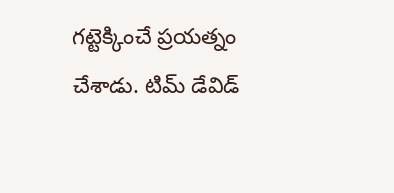గట్టెక్కించే ప్రయత్నం చేశాడు. టిమ్ డేవిడ్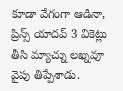కూడా వేగంగా ఆడినా, ప్రిన్స్ యాదవ్ 3 వికెట్లు తీసి మ్యాచ్ను లఖ్నవూ వైపు తిప్పేశాడు.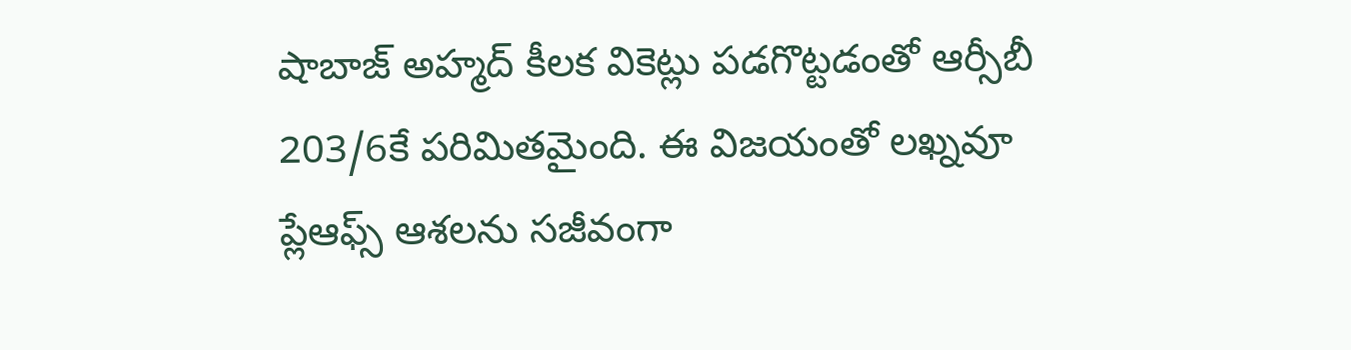షాబాజ్ అహ్మద్ కీలక వికెట్లు పడగొట్టడంతో ఆర్సీబీ 203/6కే పరిమితమైంది. ఈ విజయంతో లఖ్నవూ ప్లేఆఫ్స్ ఆశలను సజీవంగా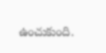ఉంచుకుంది.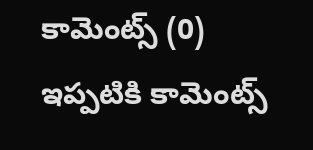కామెంట్స్ (0)
ఇప్పటికి కామెంట్స్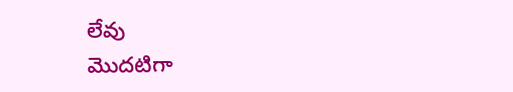లేవు
మొదటిగా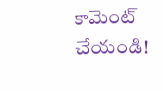కామెంట్ చేయండి!